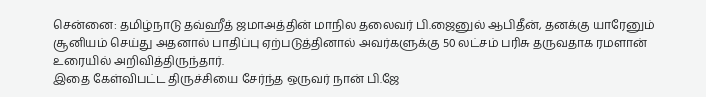சென்னை: தமிழ்நாடு தவ்ஹீத் ஜமாஅத்தின் மாநில தலைவர் பி.ஜைனுல் ஆபிதீன், தனக்கு யாரேனும் சூனியம் செய்து அதனால் பாதிப்பு ஏற்படுத்தினால் அவர்களுக்கு 50 லட்சம் பரிசு தருவதாக ரமளான் உரையில் அறிவித்திருந்தார்.
இதை கேள்விபட்ட திருச்சியை சேர்ந்த ஒருவர் நான் பி.ஜே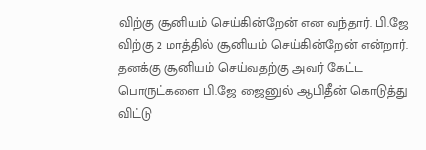விற்கு சூனியம் செய்கின்றேன் என வந்தார். பி.ஜே விற்கு 2 மாத்தில் சூனியம் செய்கின்றேன் என்றார். தனக்கு சூனியம் செய்வதற்கு அவர் கேட்ட பொருட்களை பி.ஜே ஜைனுல் ஆபிதீன் கொடுத்து விட்டு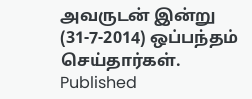அவருடன் இன்று (31-7-2014) ஒப்பந்தம் செய்தார்கள்.
Published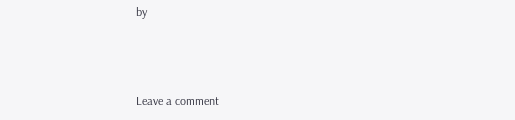by



Leave a comment